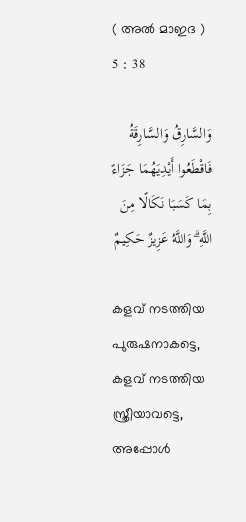( അൽ മാഇദ ) 5 : 38

وَالسَّارِقُ وَالسَّارِقَةُ فَاقْطَعُوا أَيْدِيَهُمَا جَزَاءً بِمَا كَسَبَا نَكَالًا مِنَ اللَّهِ ۗ وَاللَّهُ عَزِيزٌ حَكِيمٌ

കളവ് നടത്തിയ പുരുഷനാകട്ടെ, കളവ് നടത്തിയ സ്ത്രീയാവട്ടെ, അപ്പോള്‍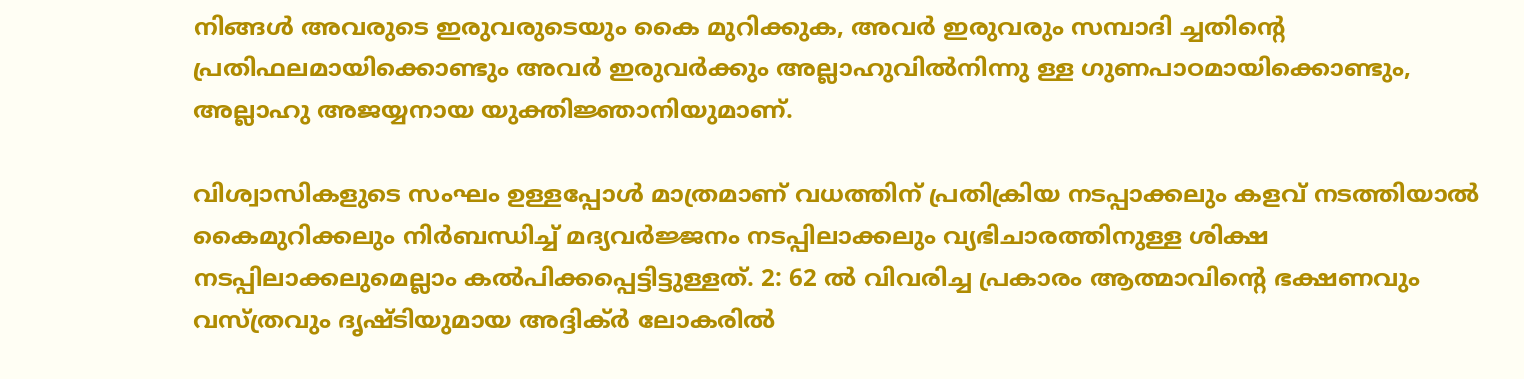നിങ്ങള്‍ അവരുടെ ഇരുവരുടെയും കൈ മുറിക്കുക, അവര്‍ ഇരുവരും സമ്പാദി ച്ചതിന്‍റെ പ്രതിഫലമായിക്കൊണ്ടും അവര്‍ ഇരുവര്‍ക്കും അല്ലാഹുവില്‍നിന്നു ള്ള ഗുണപാഠമായിക്കൊണ്ടും, അല്ലാഹു അജയ്യനായ യുക്തിജ്ഞാനിയുമാണ്.

വിശ്വാസികളുടെ സംഘം ഉള്ളപ്പോള്‍ മാത്രമാണ് വധത്തിന് പ്രതിക്രിയ നടപ്പാക്കലും കളവ് നടത്തിയാല്‍ കൈമുറിക്കലും നിര്‍ബന്ധിച്ച് മദ്യവര്‍ജ്ജനം നടപ്പിലാക്കലും വ്യഭിചാരത്തിനുള്ള ശിക്ഷ നടപ്പിലാക്കലുമെല്ലാം കല്‍പിക്കപ്പെട്ടിട്ടുള്ളത്. 2: 62 ല്‍ വിവരിച്ച പ്രകാരം ആത്മാവിന്‍റെ ഭക്ഷണവും വസ്ത്രവും ദൃഷ്ടിയുമായ അദ്ദിക്ര്‍ ലോകരില്‍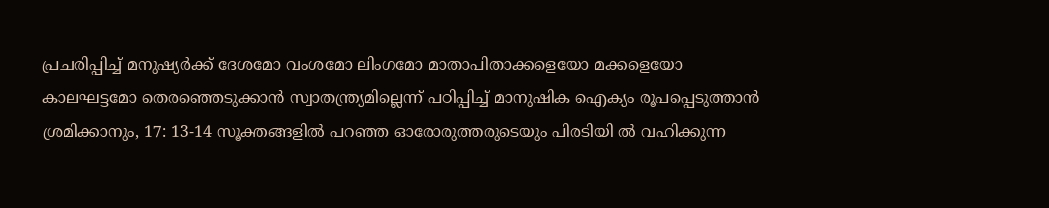പ്രചരിപ്പിച്ച് മനുഷ്യര്‍ക്ക് ദേശമോ വംശമോ ലിംഗമോ മാതാപിതാക്കളെയോ മക്കളെയോ കാലഘട്ടമോ തെരഞ്ഞെടുക്കാന്‍ സ്വാതന്ത്ര്യമില്ലെന്ന് പഠിപ്പിച്ച് മാനുഷിക ഐക്യം രൂപപ്പെടുത്താന്‍ ശ്രമിക്കാനും, 17: 13-14 സൂക്തങ്ങളില്‍ പറഞ്ഞ ഓരോരുത്തരുടെയും പിരടിയി ല്‍ വഹിക്കുന്ന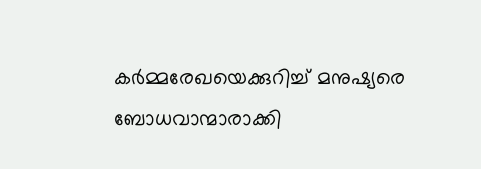കര്‍മ്മരേഖയെക്കുറിച്ച് മനുഷ്യരെ ബോധവാന്മാരാക്കി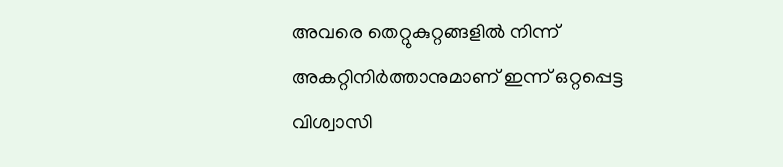അവരെ തെറ്റുകുറ്റങ്ങളില്‍ നിന്ന് അകറ്റിനിര്‍ത്താനുമാണ് ഇന്ന് ഒറ്റപ്പെട്ട വിശ്വാസി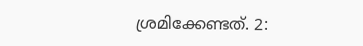ശ്രമിക്കേണ്ടത്. 2: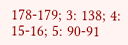178-179; 3: 138; 4: 15-16; 5: 90-91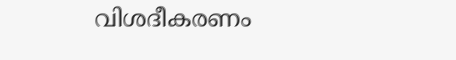വിശദീകരണം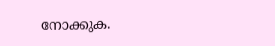നോക്കുക.